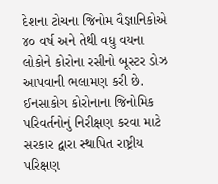દેશના ટોચના જિનોમ વૈજ્ઞાનિકોએ ૪૦ વર્ષ અને તેથી વધુ વયના લોકોને કોરોના રસીનો બૂસ્ટર ડોઝ આપવાની ભલામણ કરી છે. ઈનસાકોગ કોરોનાના જિનોમિક પરિવર્તનોનું નિરીક્ષણ કરવા માટે સરકાર દ્વારા સ્થાપિત રાષ્ટ્રીય પરિક્ષણ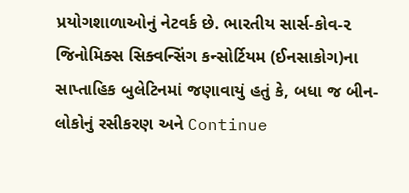પ્રયોગશાળાઓનું નેટવર્ક છે. ભારતીય સાર્સ-કોવ-૨ જિનોમિક્સ સિક્વન્સિંગ કન્સોર્ટિયમ (ઈનસાકોગ)ના સાપ્તાહિક બુલેટિનમાં જણાવાયું હતું કે, બધા જ બીન- લોકોનું રસીકરણ અને Continue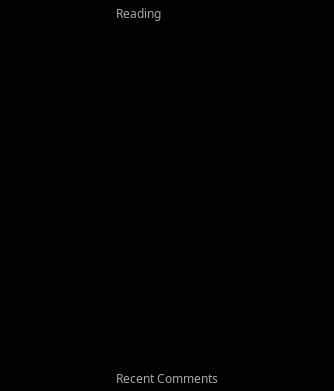Reading




















Recent Comments